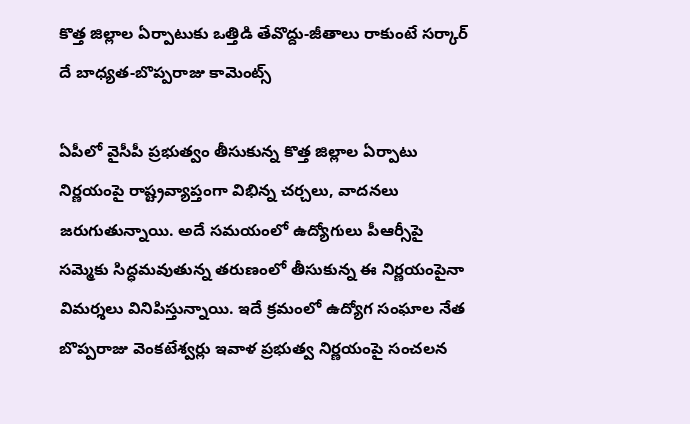కొత్త జిల్లాల ఏర్పాటుకు ఒత్తిడి తేవొద్దు-జీతాలు రాకుంటే సర్కార్ దే బాధ్యత-బొప్పరాజు కామెంట్స్

ఏపీలో వైసీపీ ప్రభుత్వం తీసుకున్న కొత్త జిల్లాల ఏర్పాటు నిర్ణయంపై రాష్ట్రవ్యాప్తంగా విభిన్న చర్చలు, వాదనలు జరుగుతున్నాయి. అదే సమయంలో ఉద్యోగులు పీఆర్సీపై సమ్మెకు సిద్ధమవుతున్న తరుణంలో తీసుకున్న ఈ నిర్ణయంపైనా విమర్శలు వినిపిస్తున్నాయి. ఇదే క్రమంలో ఉద్యోగ సంఘాల నేత బొప్పరాజు వెంకటేశ్వర్లు ఇవాళ ప్రభుత్వ నిర్ణయంపై సంచలన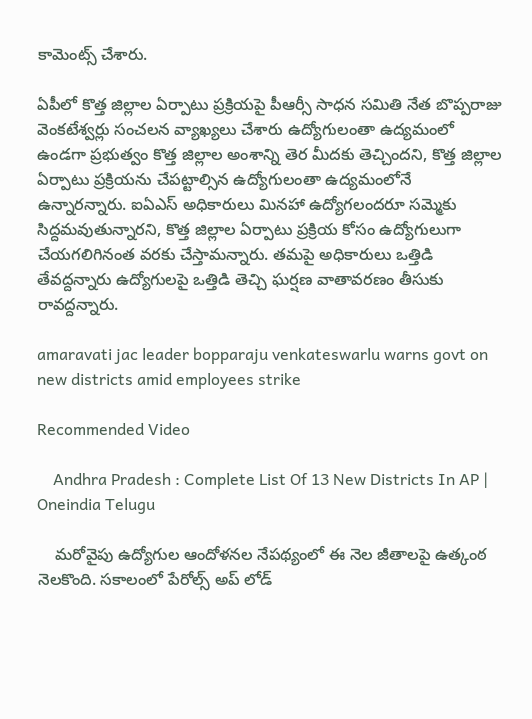కామెంట్స్ చేశారు.

ఏపీలో కొత్త జిల్లాల ఏర్పాటు ప్రక్రియపై పీఆర్సీ సాధన సమితి నేత బొప్పరాజు వెంకటేశ్వర్లు సంచలన వ్యాఖ్యలు చేశారు ఉద్యోగులంతా ఉద్యమంలో ఉండగా ప్రభుత్వం కొత్త జిల్లాల అంశాన్ని తెర మీదకు తెచ్చిందని, కొత్త జిల్లాల ఏర్పాటు ప్రక్రియను చేపట్టాల్సిన ఉద్యోగులంతా ఉద్యమంలోనే ఉన్నారన్నారు. ఐఏఎస్ అధికారులు మినహా ఉద్యోగలందరూ సమ్మెకు సిద్దమవుతున్నారని, కొత్త జిల్లాల ఏర్పాటు ప్రక్రియ కోసం ఉద్యోగులుగా చేయగలిగినంత వరకు చేస్తామన్నారు. తమపై అధికారులు ఒత్తిడి తేవద్దన్నారు ఉద్యోగులపై ఒత్తిడి తెచ్చి ఘర్షణ వాతావరణం తీసుకు రావద్దన్నారు.

amaravati jac leader bopparaju venkateswarlu warns govt on new districts amid employees strike

Recommended Video

    Andhra Pradesh : Complete List Of 13 New Districts In AP | Oneindia Telugu

    మరోవైపు ఉద్యోగుల ఆందోళనల నేపథ్యంలో ఈ నెల జీతాలపై ఉత్కంఠ నెలకొంది. సకాలంలో పేరోల్స్ అప్ లోడ్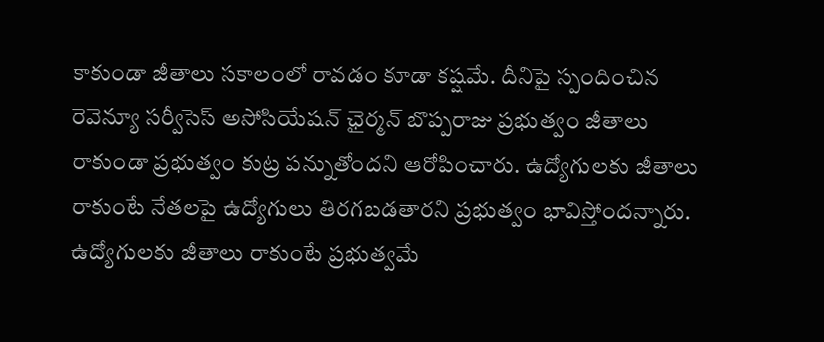కాకుండా జీతాలు సకాలంలో రావడం కూడా కష్షమే. దీనిపై స్పందించిన రెవెన్యూ సర్వీసెస్ అసోసియేషన్ ఛైర్మన్ బొప్పరాజు ప్రభుత్వం జీతాలు రాకుండా ప్రభుత్వం కుట్ర పన్నుతోందని ఆరోపించారు. ఉద్యోగులకు జీతాలు రాకుంటే నేతలపై ఉద్యోగులు తిరగబడతారని ప్రభుత్వం భావిస్తోందన్నారు. ఉద్యోగులకు జీతాలు రాకుంటే ప్రభుత్వమే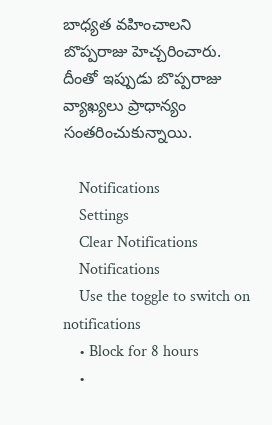బాధ్యత వహించాలని బొప్పరాజు హెచ్చరించారు. దీంతో ఇప్పుడు బొప్పరాజు వ్యాఖ్యలు ప్రాధాన్యం సంతరించుకున్నాయి.

    Notifications
    Settings
    Clear Notifications
    Notifications
    Use the toggle to switch on notifications
    • Block for 8 hours
    •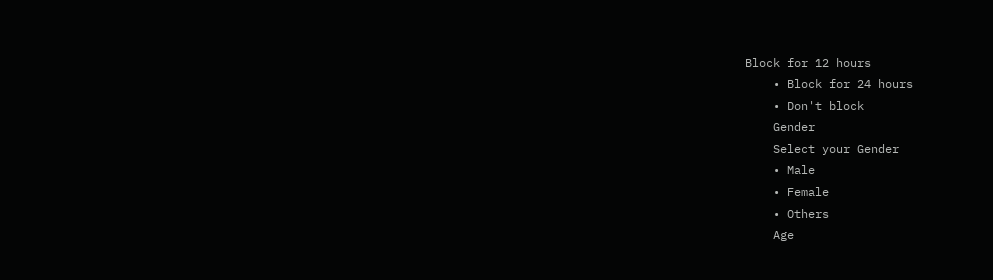Block for 12 hours
    • Block for 24 hours
    • Don't block
    Gender
    Select your Gender
    • Male
    • Female
    • Others
    Age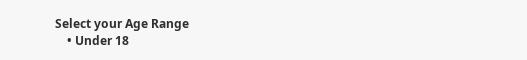Select your Age Range
    • Under 18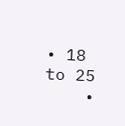• 18 to 25
    •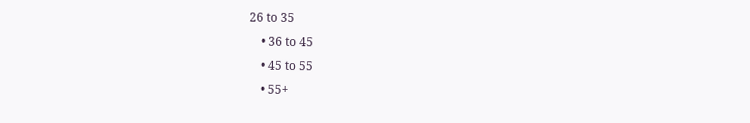26 to 35
    • 36 to 45
    • 45 to 55
    • 55+